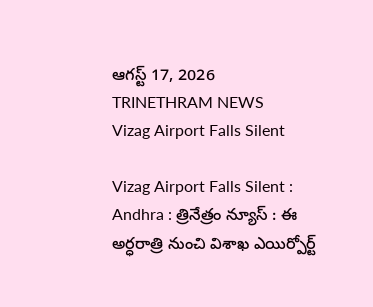ఆగస్ట్ 17, 2026
TRINETHRAM NEWS
Vizag Airport Falls Silent

Vizag Airport Falls Silent : Andhra : త్రినేత్రం న్యూస్ : ఈ అర్ధరాత్రి నుంచి విశాఖ ఎయిర్పోర్ట్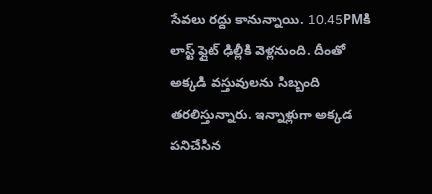సేవలు రద్దు కానున్నాయి. 10.45PMకి లాస్ట్ ఫ్లైట్ ఢిల్లీకి వెళ్లనుంది. దీంతో అక్కడి వస్తువులను సిబ్బంది తరలిస్తున్నారు. ఇన్నాళ్లుగా అక్కడ పనిచేసిన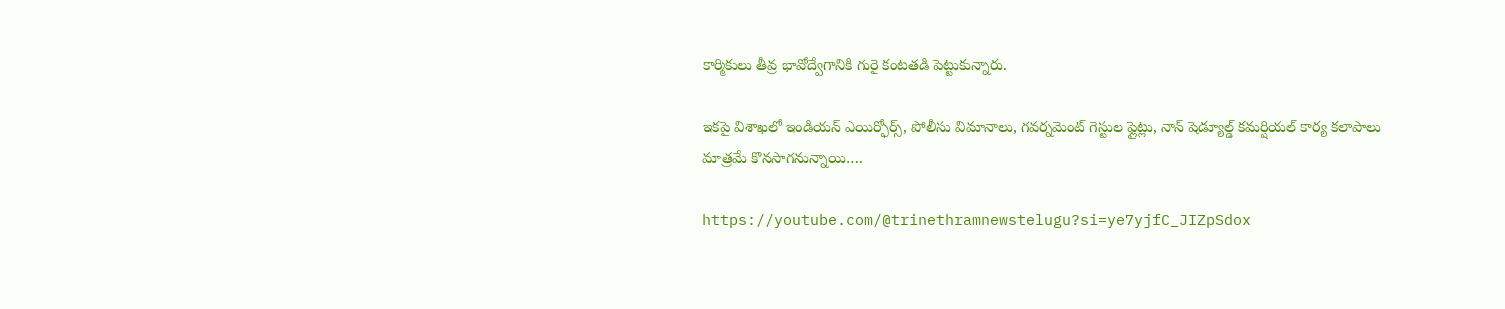కార్మికులు తీవ్ర భావోద్వేగానికి గురై కంటతడి పెట్టుకున్నారు.

ఇకపై విశాఖలో ఇండియన్ ఎయిర్ఫోర్స్, పోలీసు విమానాలు, గవర్నమెంట్ గెస్టుల ఫ్లైట్లు, నాన్ షెడ్యూల్డ్ కమర్షియల్ కార్య కలాపాలు మాత్రమే కొనసాగనున్నాయి….

https://youtube.com/@trinethramnewstelugu?si=ye7yjfC_JIZpSdox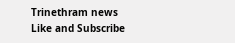Trinethram news
Like and Subscribe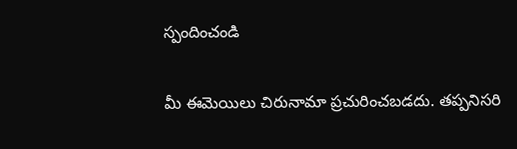స్పందించండి

మీ ఈమెయిలు చిరునామా ప్రచురించబడదు. తప్పనిసరి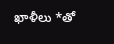ఖాళీలు *తో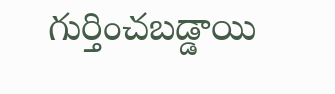గుర్తించబడ్డాయి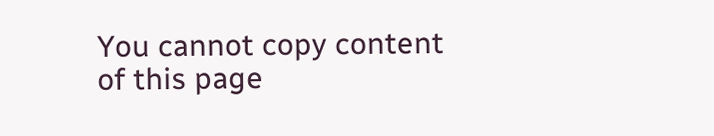You cannot copy content of this page